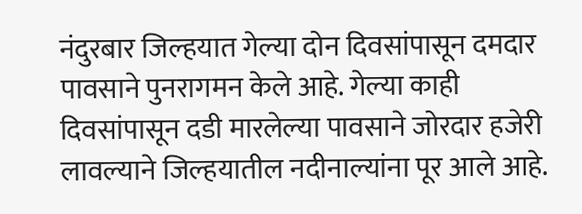नंदुरबार जिल्हयात गेल्या दोन दिवसांपासून दमदार पावसाने पुनरागमन केले आहे. गेल्या काही दिवसांपासून दडी मारलेल्या पावसाने जोरदार हजेरी लावल्याने जिल्हयातील नदीनाल्यांना पूर आले आहे.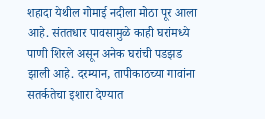शहादा येथील गोमाई नदीला मोठा पूर आला आहे. संततधार पावसामुळे काही घरांमध्ये पाणी शिरले असून अनेक घरांची पडझड झाली आहे. दरम्यान, तापीकाठच्या गावांना सतर्कतेचा इशारा देण्यात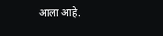आला आहे.